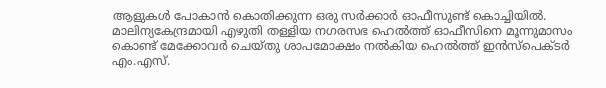ആളുകൾ പോകാൻ കൊതിക്കുന്ന ഒരു സർക്കാർ ഓഫീസുണ്ട് കൊച്ചിയിൽ. മാലിന്യകേന്ദ്രമായി എഴുതി തള്ളിയ നഗരസഭ ഹെൽത്ത് ഓഫീസിനെ മൂന്നുമാസം കൊണ്ട് മേക്കോവർ ചെയ്തു ശാപമോക്ഷം നൽകിയ ഹെൽത്ത് ഇൻസ്‌പെക്ടർ എം.എസ്.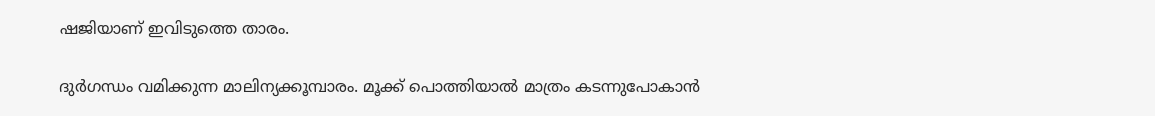ഷജിയാണ് ഇവിടുത്തെ താരം.

ദുർഗന്ധം വമിക്കുന്ന മാലിന്യക്കൂമ്പാരം. മൂക്ക് പൊത്തിയാൽ മാത്രം കടന്നുപോകാൻ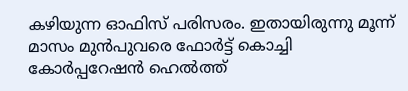കഴിയുന്ന ഓഫിസ് പരിസരം. ഇതായിരുന്നു മൂന്ന് മാസം മുൻപുവരെ ഫോർട്ട് കൊച്ചി കോർപ്പറേഷൻ ഹെൽത്ത്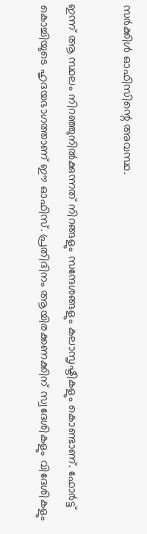സർക്കിൾ ഓഫിസിന്റെ അവസ്ഥ.

ഇന്ന് ആ സ്ഥലം നിറഞ്ഞുനിൽക്കുന്നത് നിറങ്ങളും സന്ദേശങ്ങളും കലാസൃഷ്ടികളും കൊണ്ടാണ്. ഫോർട്ട് കൊച്ചിയുടെ ഹൃദയഭാഗത്താണ് ഈ ഓഫിസ്. പ്രതിദിനം ആയിരക്കണക്കിന് സ്വദേശികളും വിദേശികളും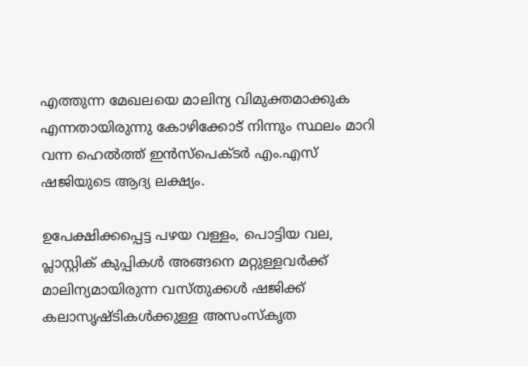എത്തുന്ന മേഖലയെ മാലിന്യ വിമുക്തമാക്കുക എന്നതായിരുന്നു കോഴിക്കോട് നിന്നും സ്ഥലം മാറി വന്ന ഹെൽത്ത് ഇൻസ്പെക്ടർ എം.എസ് ഷജിയുടെ ആദ്യ ലക്ഷ്യം.

ഉപേക്ഷിക്കപ്പെട്ട പഴയ വള്ളം, പൊട്ടിയ വല, പ്ലാസ്റ്റിക് കുപ്പികൾ അങ്ങനെ മറ്റുള്ളവർക്ക് മാലിന്യമായിരുന്ന വസ്തുക്കൾ ഷജിക്ക് കലാസൃഷ്ടികൾക്കുള്ള അസംസ്കൃത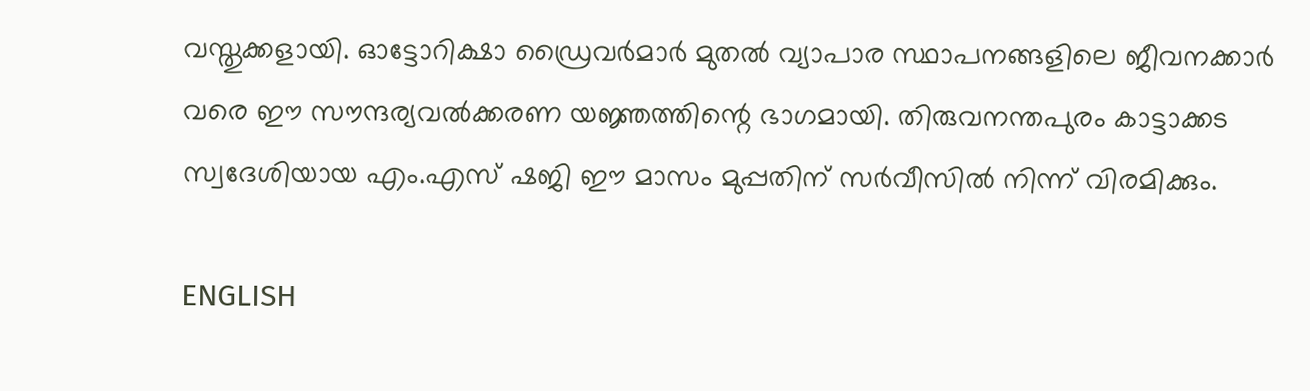വസ്തുക്കളായി. ഓട്ടോറിക്ഷാ ഡ്രൈവർമാർ മുതൽ വ്യാപാര സ്ഥാപനങ്ങളിലെ ജീവനക്കാർ വരെ ഈ സൗന്ദര്യവൽക്കരണ യജ്ഞത്തിന്റെ ഭാഗമായി. തിരുവനന്തപുരം കാട്ടാക്കട സ്വദേശിയായ എം.എസ് ഷജി ഈ മാസം മുപ്പതിന് സർവീസിൽ നിന്ന് വിരമിക്കും.

ENGLISH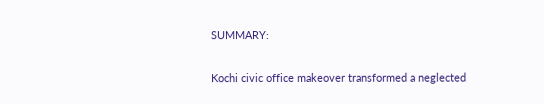SUMMARY:

Kochi civic office makeover transformed a neglected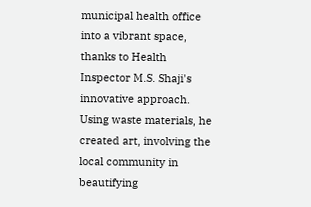municipal health office into a vibrant space, thanks to Health Inspector M.S. Shaji's innovative approach. Using waste materials, he created art, involving the local community in beautifying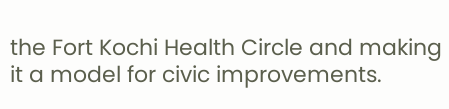the Fort Kochi Health Circle and making it a model for civic improvements.